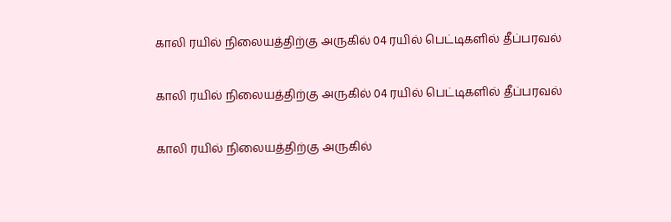காலி ரயில் நிலையத்திற்கு அருகில் 04 ரயில் பெட்டிகளில் தீப்பரவல்

காலி ரயில் நிலையத்திற்கு அருகில் 04 ரயில் பெட்டிகளில் தீப்பரவல்

காலி ரயில் நிலையத்திற்கு அருகில்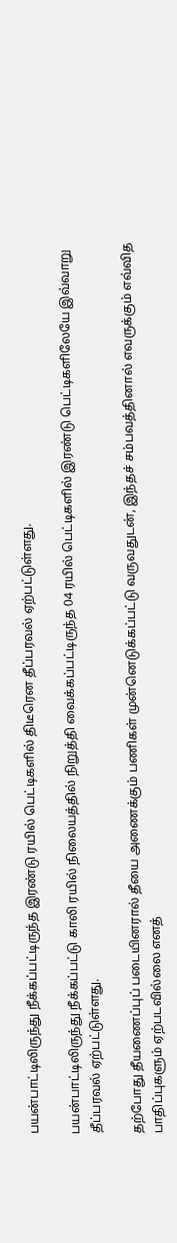பயன்பாட்டிலிருந்து நீக்கப்பட்டிருந்த இரண்டு ரயில் பெட்டிகளில் திடீரென தீப்பரவல் ஏற்பட்டுள்ளது.

பயன்பாட்டிலிருந்து நீக்கப்பட்டு காலி ரயில் நிலையத்தில் நிறுத்தி வைக்கப்பட்டிருந்த 04 ரயில் பெட்டிகளில் இரண்டு பெட்டிகளிலேயே இவ்வாறு தீப்பரவல் ஏற்பட்டுள்ளது.

தற்போது தீயணைப்புப் படையினரால் தீயை அணைக்கும் பணிகள் முன்னெடுக்கப்பட்டு வருவதுடன், இந்தச் சம்பவத்தினால் எவருக்கும் எவ்வித பாதிப்புகளும் ஏற்படவில்லை எனத்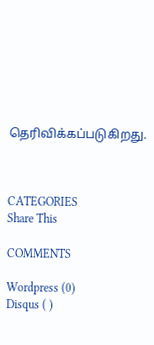தெரிவிக்கப்படுகிறது.



CATEGORIES
Share This

COMMENTS

Wordpress (0)
Disqus ( )